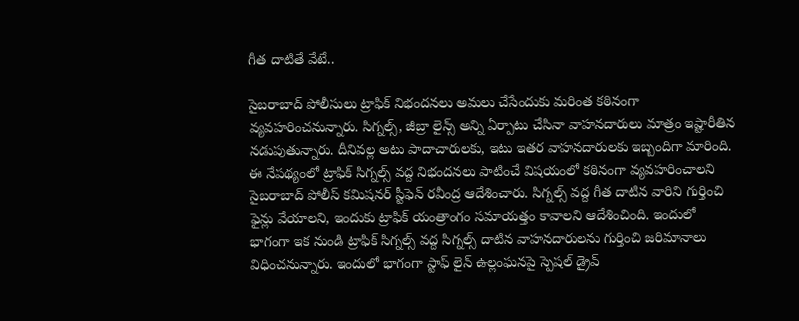గీత దాటితే వేటే..

సైబరాబాద్ పోలీసులు ట్రాఫిక్ నిభందనలు అమలు చేసేందుకు మరింత కఠినంగా వ్యవహరించనున్నారు. సిగ్నల్స్, జీబ్రా లైన్స్ అన్ని ఏర్పాటు చేసినా వాహనదారులు మాత్రం ఇష్టారీతిన నడుపుతున్నారు. దీనివల్ల అటు పాదాచారులకు, ఇటు ఇతర వాహనదారులకు ఇబ్బందిగా మారింది. ఈ నేపథ్యంలో ట్రాఫిక్ సిగ్నల్స్ వద్ద నిభందనలు పాటించే విషయంలో కఠినంగా వ్యవహరించాలని సైబరాబాద్ పోలీస్ కమిషనర్ స్టీఫెన్ రవీంద్ర ఆదేశించారు. సిగ్నల్స్ వద్ద గీత దాటిన వారిని గుర్తించి ఫైన్లు వేయాలని, ఇందుకు ట్రాఫిక్ యంత్రాంగం సమాయత్తం కావాలని ఆదేశించింది. ఇందులో భాగంగా ఇక నుండి ట్రాఫిక్ సిగ్నల్స్ వద్ద సిగ్నల్స్ దాటిన వాహనదారులను గుర్తించి జరిమానాలు విధించనున్నారు. ఇందులో భాగంగా స్టాఫ్ లైన్ ఉల్లంఘనపై స్పెషల్ డ్రైవ్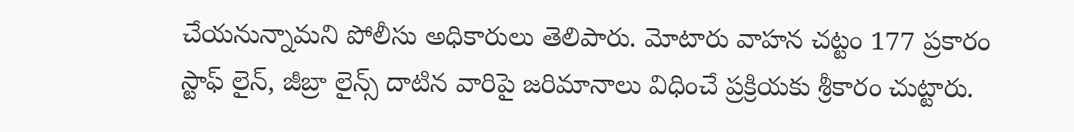చేయనున్నామని పోలీసు అధికారులు తెలిపారు. మోటారు వాహన చట్టం 177 ప్రకారం స్టాఫ్ లైన్, జీబ్రా లైన్స్ దాటిన వారిపై జరిమానాలు విధించే ప్రక్రియకు శ్రీకారం చుట్టారు.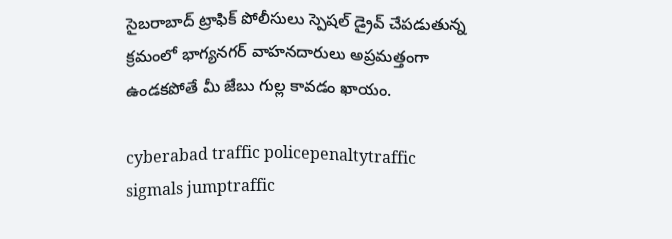సైబరాబాద్ ట్రాఫిక్ పోలీసులు స్పెషల్ డ్రైవ్ చేపడుతున్న క్రమంలో భాగ్యనగర్ వాహనదారులు అప్రమత్తంగా ఉండకపోతే మీ జేబు గుల్ల కావడం ఖాయం.

cyberabad traffic policepenaltytraffic sigmals jumptraffic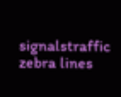signalstraffic zebra lines